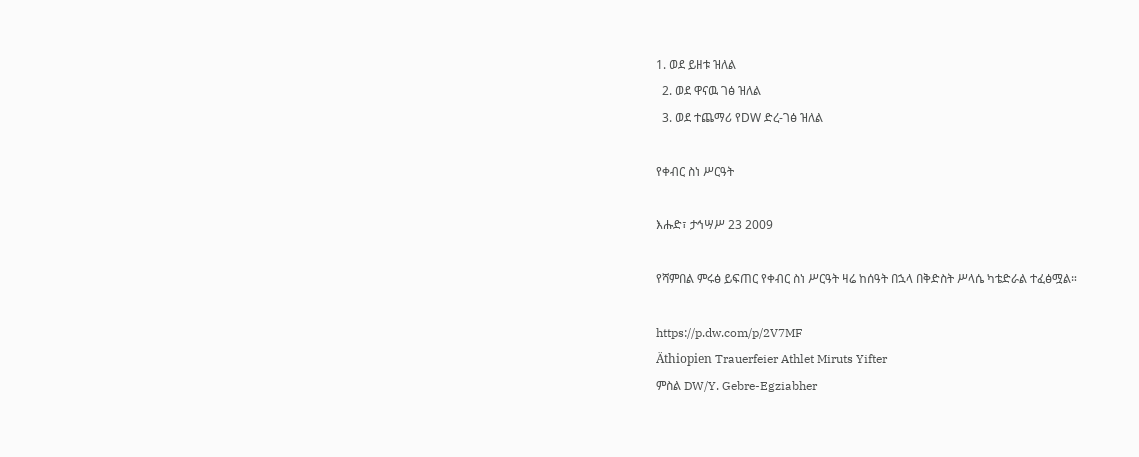1. ወደ ይዘቱ ዝለል
  2. ወደ ዋናዉ ገፅ ዝለል
  3. ወደ ተጨማሪ የDW ድረ-ገፅ ዝለል

የቀብር ስነ ሥርዓት

እሑድ፣ ታኅሣሥ 23 2009

የሻምበል ምሩፅ ይፍጠር የቀብር ስነ ሥርዓት ዛሬ ከሰዓት በኋላ በቅድስት ሥላሴ ካቴድራል ተፈፅሟል።

https://p.dw.com/p/2V7MF
Äthiopien Trauerfeier Athlet Miruts Yifter
ምስል DW/Y. Gebre-Egziabher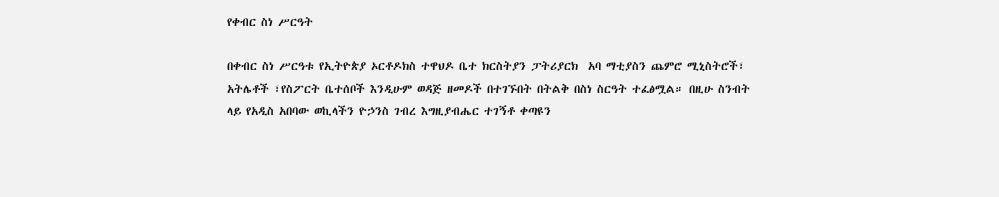የቀብር ስነ ሥርዓት

በቀብር ስነ ሥርዓቱ የኢትዮጵያ ኦርቶዶክስ ተዋህዶ ቤተ ክርስትያን ፓትሪያርክ  አባ ማቲያስን ጨምሮ ሚኒስትሮች፣ አትሌቶች ፣የስፖርት ቤተሰቦች እንዲሁም ወዳጅ ዘመዶች በተገኙበት በትልቅ በስነ ስርዓት ተፈፅሟል። በዚሁ ስንብት ላይ የአዲስ አበባው ወኪላችን ዮኃንስ ገብረ እግዚያብሔር ተገኝቶ ቀጣዩን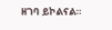ዘገባ ይኮልናል።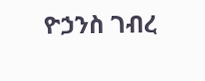ዮኃንስ ገብረ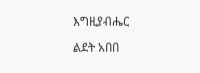እግዚያብሔር

ልደት አበበ